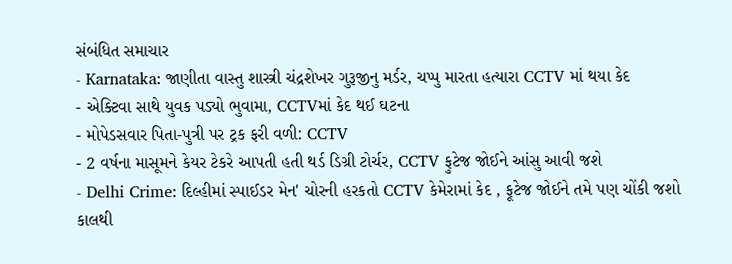સંબંધિત સમાચાર
- Karnataka: જાણીતા વાસ્તુ શાસ્ત્રી ચંદ્રશેખર ગુરૂજીનુ મર્ડર, ચપ્પુ મારતા હત્યારા CCTV માં થયા કેદ
- એક્ટિવા સાથે યુવક પડ્યો ભુવામા, CCTVમાં કેદ થઈ ઘટના
- મોપેડસવાર પિતા-પુત્રી પર ટ્રક ફરી વળી: CCTV
- 2 વર્ષના માસૂમને કેયર ટેકરે આપતી હતી થર્ડ ડિગ્રી ટોર્ચર, CCTV ફુટેજ જોઈને આંસુ આવી જશે
- Delhi Crime: દિલ્હીમાં સ્પાઈડર મેન' ચોરની હરકતો CCTV કેમેરામાં કેદ , ફૂટેજ જોઈને તમે પણ ચોંકી જશો
કાલથી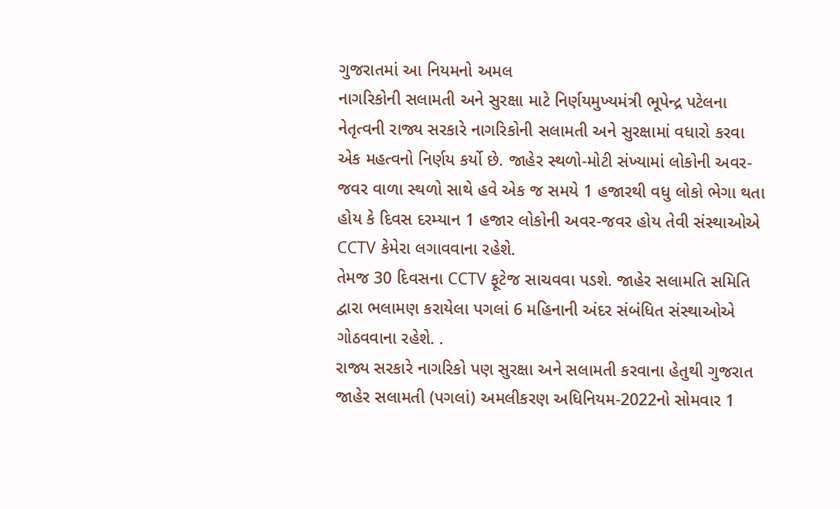ગુજરાતમાં આ નિયમનો અમલ
નાગરિકોની સલામતી અને સુરક્ષા માટે નિર્ણયમુખ્યમંત્રી ભૂપેન્દ્ર પટેલના નેતૃત્વની રાજ્ય સરકારે નાગરિકોની સલામતી અને સુરક્ષામાં વધારો કરવા એક મહત્વનો નિર્ણય કર્યો છે. જાહેર સ્થળો-મોટી સંખ્યામાં લોકોની અવર-જવર વાળા સ્થળો સાથે હવે એક જ સમયે 1 હજારથી વધુ લોકો ભેગા થતા હોય કે દિવસ દરમ્યાન 1 હજાર લોકોની અવર-જવર હોય તેવી સંસ્થાઓએ CCTV કેમેરા લગાવવાના રહેશે.
તેમજ 30 દિવસના CCTV ફૂટેજ સાચવવા પડશે. જાહેર સલામતિ સમિતિ દ્વારા ભલામણ કરાયેલા પગલાં 6 મહિનાની અંદર સંબંધિત સંસ્થાઓએ ગોઠવવાના રહેશે. .
રાજ્ય સરકારે નાગરિકો પણ સુરક્ષા અને સલામતી કરવાના હેતુથી ગુજરાત જાહેર સલામતી (પગલાં) અમલીકરણ અધિનિયમ-2022નો સોમવાર 1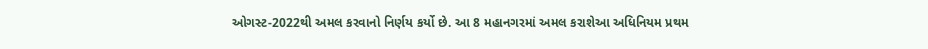ઓગસ્ટ-2022થી અમલ કરવાનો નિર્ણય કર્યો છે. આ 8 મહાનગરમાં અમલ કરાશેઆ અધિનિયમ પ્રથમ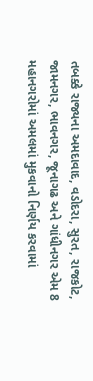તબક્કે રાજ્યના અમદાવાદ, વડોદરા, સુરત, રાજકોટ, જામનગર, ભાવનગર, જૂનાગઢ અને ગાંધીનગર એમ 8 મહાનગરોમાં અમલમાં મુકવાનો નિર્ણય કરવામાં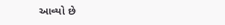આવ્યો છે